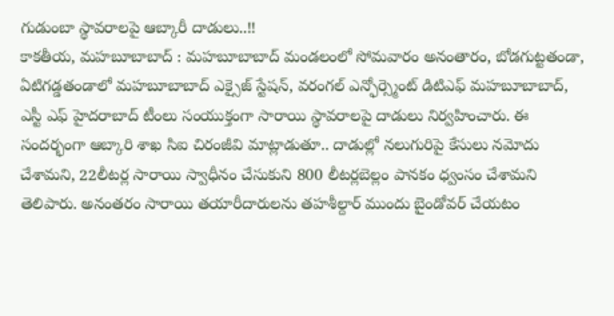గుడుంబా స్థావరాలపై ఆబ్కారీ దాడులు..!!
కాకతీయ, మహబూబాబాద్ : మహబూబాబాద్ మండలంలో సోమవారం అనంతారం, బోడగుట్టతండా, ఏటిగడ్డతండాలో మహబూబాబాద్ ఎక్సైజ్ స్టేషన్, వరంగల్ ఎన్ఫోర్స్మెంట్ డిటిఎఫ్ మహబూబాబాద్, ఎస్టీ ఎఫ్ హైదరాబాద్ టీంలు సంయుక్తంగా సారాయి స్థావరాలపై దాడులు నిర్వహించారు. ఈ సందర్భంగా ఆబ్కారి శాఖ సిఐ చిరంజీవి మాట్లాడుతూ.. దాడుల్లో నలుగురిపై కేసులు నమోదు చేశామని, 22లీటర్ల సారాయి స్వాధీనం చేసుకుని 800 లీటర్లబెల్లం పానకం ధ్వంసం చేశామని తెలిపారు. అనంతరం సారాయి తయారీదారులను తహశీల్దార్ ముందు బైండోవర్ చేయటం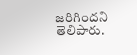జరిగిందని తెలిపారు.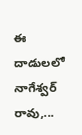ఈ దాడులలో నాగేశ్వర్ రావు,...